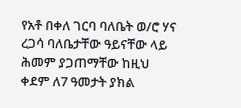የአቶ በቀለ ገርባ ባለቤት ወ/ሮ ሃና ረጋሳ ባለቤታቸው ዓይናቸው ላይ ሕመም ያጋጠማቸው ከዚህ ቀደም ለ7 ዓመታት ያክል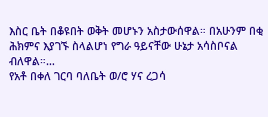እስር ቤት በቆዩበት ወቅት መሆኑን አስታውሰዋል። በአሁንም በቂ ሕክምና እያገኙ ስላልሆነ የግራ ዓይናቸው ሁኔታ አሳስቦናል ብለዋል።…
የአቶ በቀለ ገርባ ባለቤት ወ/ሮ ሃና ረጋሳ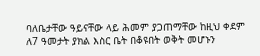ባለቤታቸው ዓይናቸው ላይ ሕመም ያጋጠማቸው ከዚህ ቀደም ለ7 ዓመታት ያክል እስር ቤት በቆዩበት ወቅት መሆኑን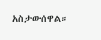አስታውሰዋል።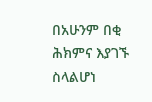በአሁንም በቂ ሕክምና እያገኙ ስላልሆነ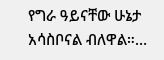የግራ ዓይናቸው ሁኔታ አሳስቦናል ብለዋል።…